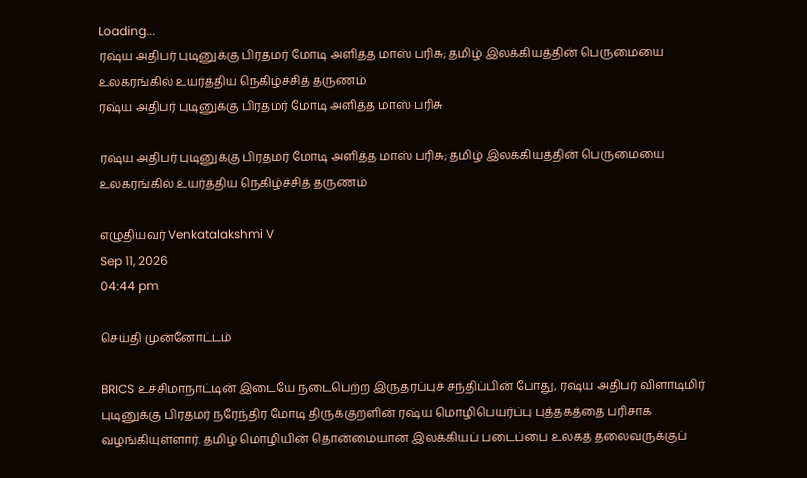Loading...
ரஷ்ய அதிபர் புடினுக்கு பிரதமர் மோடி அளித்த மாஸ் பரிசு; தமிழ் இலக்கியத்தின் பெருமையை உலகரங்கில் உயர்த்திய நெகிழ்ச்சித் தருணம்
ரஷ்ய அதிபர் புடினுக்கு பிரதமர் மோடி அளித்த மாஸ் பரிசு

ரஷ்ய அதிபர் புடினுக்கு பிரதமர் மோடி அளித்த மாஸ் பரிசு; தமிழ் இலக்கியத்தின் பெருமையை உலகரங்கில் உயர்த்திய நெகிழ்ச்சித் தருணம்

எழுதியவர் Venkatalakshmi V
Sep 11, 2026
04:44 pm

செய்தி முன்னோட்டம்

BRICS உச்சிமாநாட்டின் இடையே நடைபெற்ற இருதரப்புச் சந்திப்பின் போது, ரஷ்ய அதிபர் விளாடிமிர் புடினுக்கு பிரதமர் நரேந்திர மோடி திருக்குறளின் ரஷ்ய மொழிபெயர்ப்பு புத்தகத்தை பரிசாக வழங்கியுள்ளார். தமிழ் மொழியின் தொன்மையான இலக்கியப் படைப்பை உலகத் தலைவருக்குப்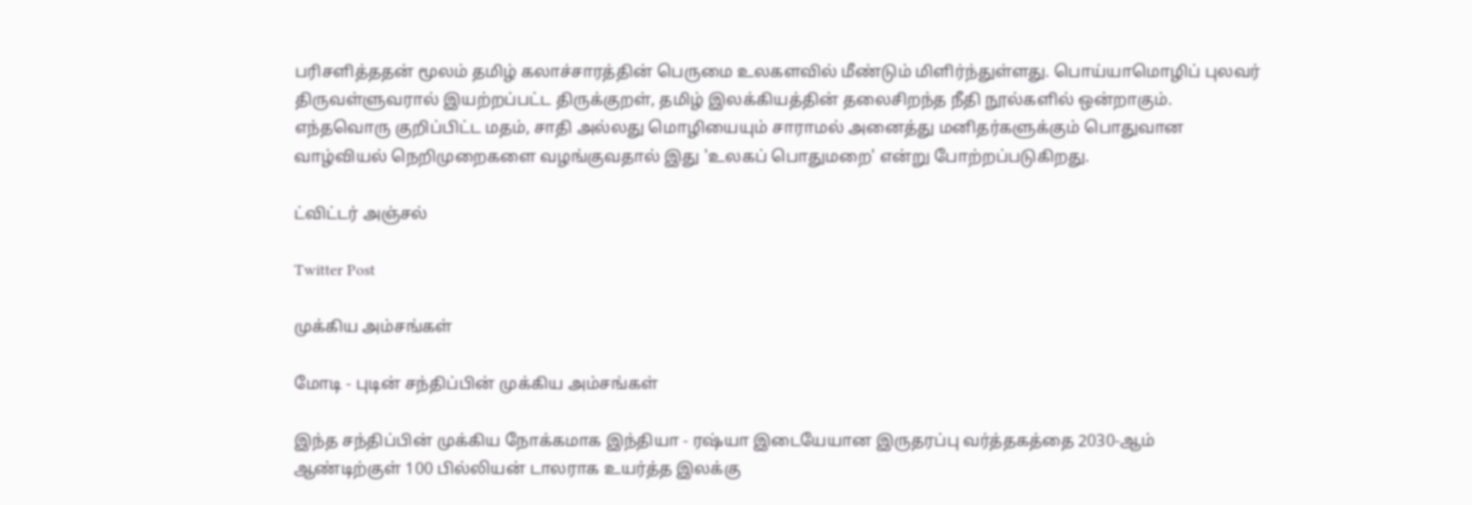பரிசளித்ததன் மூலம் தமிழ் கலாச்சாரத்தின் பெருமை உலகளவில் மீண்டும் மிளிர்ந்துள்ளது. பொய்யாமொழிப் புலவர் திருவள்ளுவரால் இயற்றப்பட்ட திருக்குறள், தமிழ் இலக்கியத்தின் தலைசிறந்த நீதி நூல்களில் ஒன்றாகும். எந்தவொரு குறிப்பிட்ட மதம், சாதி அல்லது மொழியையும் சாராமல் அனைத்து மனிதர்களுக்கும் பொதுவான வாழ்வியல் நெறிமுறைகளை வழங்குவதால் இது 'உலகப் பொதுமறை' என்று போற்றப்படுகிறது.

ட்விட்டர் அஞ்சல்

Twitter Post

முக்கிய அம்சங்கள்

மோடி - புடின் சந்திப்பின் முக்கிய அம்சங்கள்

இந்த சந்திப்பின் முக்கிய நோக்கமாக இந்தியா - ரஷ்யா இடையேயான இருதரப்பு வர்த்தகத்தை 2030-ஆம் ஆண்டிற்குள் 100 பில்லியன் டாலராக உயர்த்த இலக்கு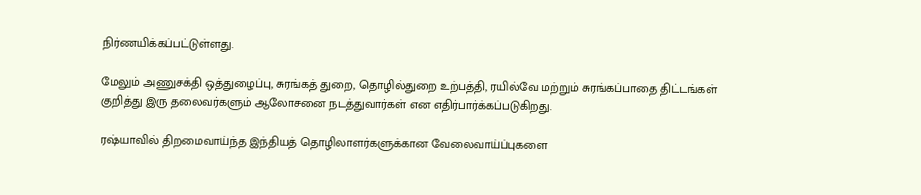நிர்ணயிக்கப்பட்டுள்ளது.

மேலும் அணுசக்தி ஒத்துழைப்பு, சுரங்கத் துறை, தொழில்துறை உற்பத்தி, ரயில்வே மற்றும் சுரங்கப்பாதை திட்டங்கள் குறித்து இரு தலைவர்களும் ஆலோசனை நடத்துவார்கள் என எதிர்பார்க்கப்படுகிறது.

ரஷ்யாவில் திறமைவாய்ந்த இந்தியத் தொழிலாளர்களுக்கான வேலைவாய்ப்புகளை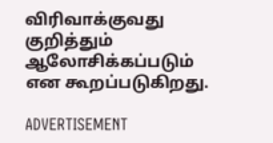விரிவாக்குவது குறித்தும் ஆலோசிக்கப்படும் என கூறப்படுகிறது.

ADVERTISEMENT